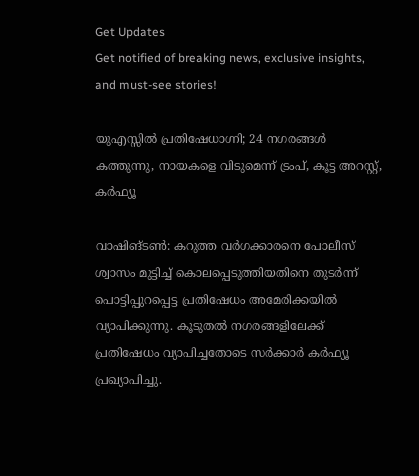Get Updates
Get notified of breaking news, exclusive insights, and must-see stories!

യുഎസ്സില്‍ പ്രതിഷേധാഗ്നി; 24 നഗരങ്ങള്‍ കത്തുന്നു, നായകളെ വിടുമെന്ന് ട്രംപ്, കൂട്ട അറസ്റ്റ്, കര്‍ഫ്യൂ

വാഷിങ്ടണ്‍: കറുത്ത വര്‍ഗക്കാരനെ പോലീസ് ശ്വാസം മുട്ടിച്ച് കൊലപ്പെടുത്തിയതിനെ തുടര്‍ന്ന് പൊട്ടിപ്പുറപ്പെട്ട പ്രതിഷേധം അമേരിക്കയില്‍ വ്യാപിക്കുന്നു. കൂടുതല്‍ നഗരങ്ങളിലേക്ക് പ്രതിഷേധം വ്യാപിച്ചതോടെ സര്‍ക്കാര്‍ കര്‍ഫ്യൂ പ്രഖ്യാപിച്ചു.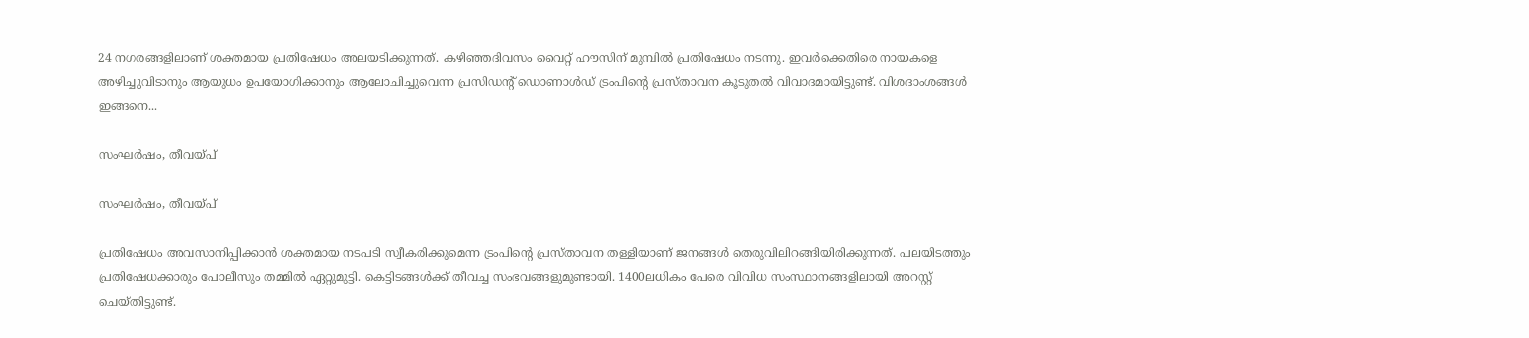24 നഗരങ്ങളിലാണ് ശക്തമായ പ്രതിഷേധം അലയടിക്കുന്നത്. കഴിഞ്ഞദിവസം വൈറ്റ് ഹൗസിന് മുമ്പില്‍ പ്രതിഷേധം നടന്നു. ഇവര്‍ക്കെതിരെ നായകളെ അഴിച്ചുവിടാനും ആയുധം ഉപയോഗിക്കാനും ആലോചിച്ചുവെന്ന പ്രസിഡന്റ് ഡൊണാള്‍ഡ് ട്രംപിന്റെ പ്രസ്താവന കൂടുതല്‍ വിവാദമായിട്ടുണ്ട്. വിശദാംശങ്ങള്‍ ഇങ്ങനെ...

സംഘര്‍ഷം, തീവയ്പ്

സംഘര്‍ഷം, തീവയ്പ്

പ്രതിഷേധം അവസാനിപ്പിക്കാന്‍ ശക്തമായ നടപടി സ്വീകരിക്കുമെന്ന ട്രംപിന്റെ പ്രസ്താവന തള്ളിയാണ് ജനങ്ങള്‍ തെരുവിലിറങ്ങിയിരിക്കുന്നത്. പലയിടത്തും പ്രതിഷേധക്കാരും പോലീസും തമ്മില്‍ ഏറ്റുമുട്ടി. കെട്ടിടങ്ങള്‍ക്ക് തീവച്ച സംഭവങ്ങളുമുണ്ടായി. 1400ലധികം പേരെ വിവിധ സംസ്ഥാനങ്ങളിലായി അറസ്റ്റ് ചെയ്തിട്ടുണ്ട്.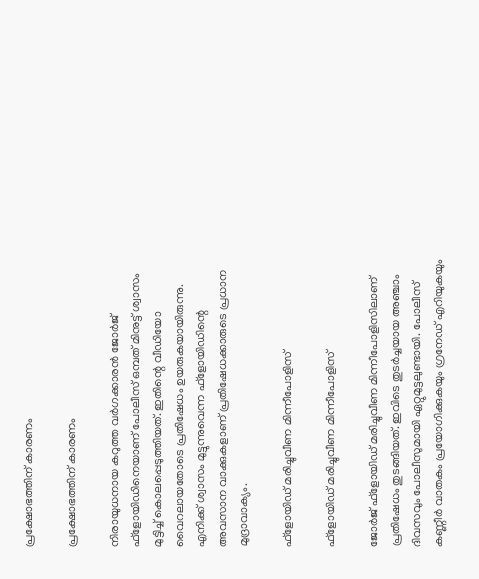പ്രക്ഷോഭത്തിന് കാരണം

പ്രക്ഷോഭത്തിന് കാരണം

നിരായുധനായ കറുത്ത വര്‍ഗക്കാരന്‍ ജോര്‍ജ് ഫ്‌ളോയിഡിനെയാണ് പോലീസ് ഒമ്പത് മിനുട്ട് ശ്വാസം മുട്ടിച്ച് കൊലപ്പെടുത്തിയത്. ഇതിന്റെ വീഡിയോ വൈറലായതോടെ പ്രതിഷേധം ഉയരുകയായിരുന്നു. എനിക്ക് ശ്വാസം മുട്ടുന്നുവെന്ന ഫ്‌ളോയിഡിന്റെ അവസാന വാക്കുകളാണ് പ്രതിഷേധക്കാരുടെ പ്രധാന മുദ്രാവാക്യം.

ഫ്‌ളോയിഡ് മരിച്ചുവീണ മിന്നീപോളിസ്

ഫ്‌ളോയിഡ് മരിച്ചുവീണ മിന്നീപോളിസ്

ജോര്‍ജ് ഫ്‌ളോയിഡ് മരിച്ചുവീണ മിന്നീപോളിസിലാണ് പ്രതിഷേധം തുടങ്ങിയത്. ഇവിടെ തുടര്‍ച്ചയായ അഞ്ചാം ദിവസവും പോലീസുമായി ഏറ്റുമുട്ടലുണ്ടായി. പോലീസ് കണ്ണീര്‍ വാതകം പ്രയോഗിക്കുകയും ഗ്രനേഡ് എറിയുകയും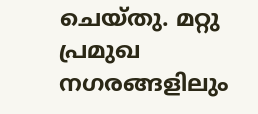ചെയ്തു. മറ്റു പ്രമുഖ നഗരങ്ങളിലും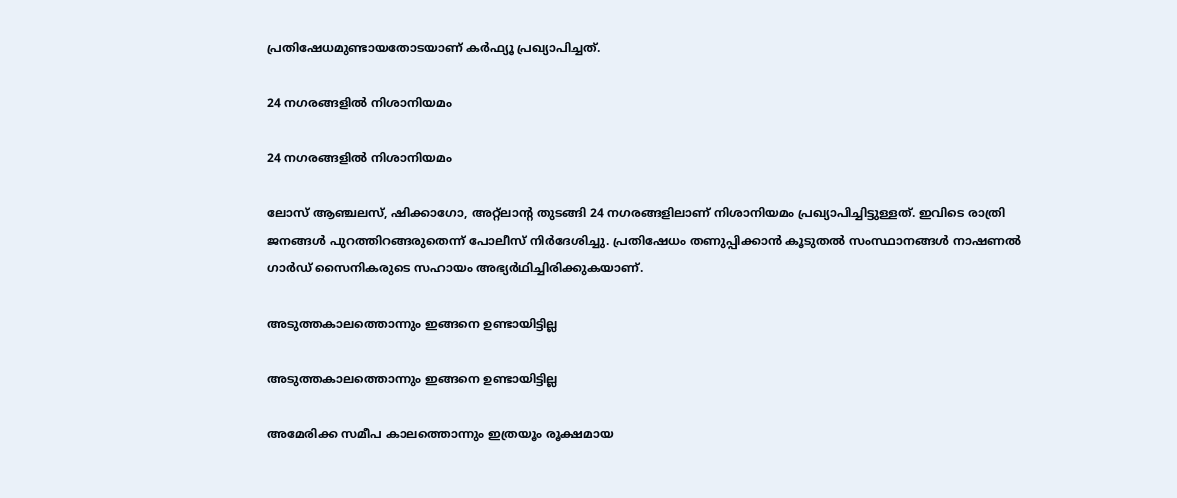പ്രതിഷേധമുണ്ടായതോടയാണ് കര്‍ഫ്യൂ പ്രഖ്യാപിച്ചത്.

24 നഗരങ്ങളില്‍ നിശാനിയമം

24 നഗരങ്ങളില്‍ നിശാനിയമം

ലോസ് ആഞ്ചലസ്, ഷിക്കാഗോ, അറ്റ്‌ലാന്റ തുടങ്ങി 24 നഗരങ്ങളിലാണ് നിശാനിയമം പ്രഖ്യാപിച്ചിട്ടുള്ളത്. ഇവിടെ രാത്രി ജനങ്ങള്‍ പുറത്തിറങ്ങരുതെന്ന് പോലീസ് നിര്‍ദേശിച്ചു. പ്രതിഷേധം തണുപ്പിക്കാന്‍ കൂടുതല്‍ സംസ്ഥാനങ്ങള്‍ നാഷണല്‍ ഗാര്‍ഡ് സൈനികരുടെ സഹായം അഭ്യര്‍ഥിച്ചിരിക്കുകയാണ്.

അടുത്തകാലത്തൊന്നും ഇങ്ങനെ ഉണ്ടായിട്ടില്ല

അടുത്തകാലത്തൊന്നും ഇങ്ങനെ ഉണ്ടായിട്ടില്ല

അമേരിക്ക സമീപ കാലത്തൊന്നും ഇത്രയൂം രൂക്ഷമായ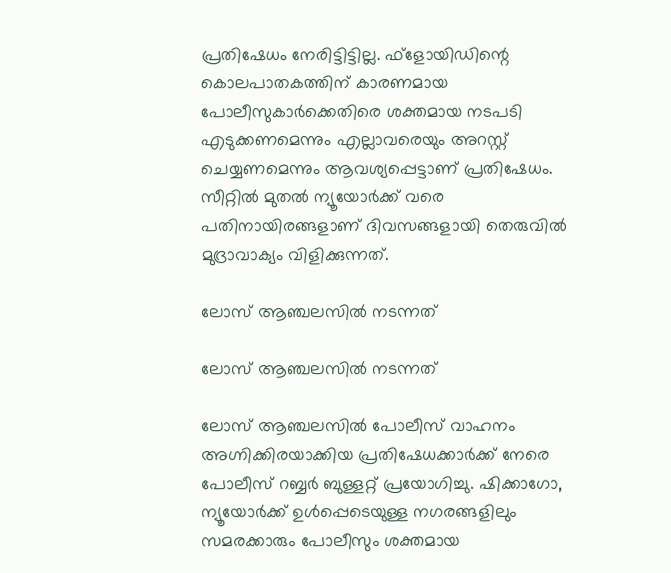പ്രതിഷേധം നേരിട്ടിട്ടില്ല. ഫ്‌ളോയിഡിന്റെ കൊലപാതകത്തിന് കാരണമായ പോലീസുകാര്‍ക്കെതിരെ ശക്തമായ നടപടി എടുക്കണമെന്നും എല്ലാവരെയും അറസ്റ്റ് ചെയ്യണമെന്നും ആവശ്യപ്പെട്ടാണ് പ്രതിഷേധം. സീറ്റില്‍ മുതല്‍ ന്യൂയോര്‍ക്ക് വരെ പതിനായിരങ്ങളാണ് ദിവസങ്ങളായി തെരുവില്‍ മുദ്രാവാക്യം വിളിക്കുന്നത്.

ലോസ് ആഞ്ചലസില്‍ നടന്നത്

ലോസ് ആഞ്ചലസില്‍ നടന്നത്

ലോസ് ആഞ്ചലസില്‍ പോലീസ് വാഹനം അഗ്നിക്കിരയാക്കിയ പ്രതിഷേധക്കാര്‍ക്ക് നേരെ പോലീസ് റബ്ബര്‍ ബുള്ളറ്റ് പ്രയോഗിച്ചു. ഷിക്കാഗോ, ന്യൂയോര്‍ക്ക് ഉള്‍പ്പെടെയുള്ള നഗരങ്ങളിലും സമരക്കാരും പോലീസും ശക്തമായ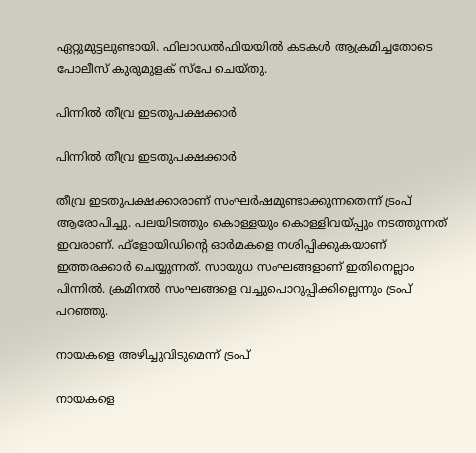ഏറ്റുമുട്ടലുണ്ടായി. ഫിലാഡല്‍ഫിയയില്‍ കടകള്‍ ആക്രമിച്ചതോടെ പോലീസ് കുരുമുളക് സ്‌പേ ചെയ്തു.

പിന്നില്‍ തീവ്ര ഇടതുപക്ഷക്കാര്‍

പിന്നില്‍ തീവ്ര ഇടതുപക്ഷക്കാര്‍

തീവ്ര ഇടതുപക്ഷക്കാരാണ് സംഘര്‍ഷമുണ്ടാക്കുന്നതെന്ന് ട്രംപ് ആരോപിച്ചു. പലയിടത്തും കൊള്ളയും കൊള്ളിവയ്പ്പും നടത്തുന്നത് ഇവരാണ്. ഫ്‌ളോയിഡിന്റെ ഓര്‍മകളെ നശിപ്പിക്കുകയാണ് ഇത്തരക്കാര്‍ ചെയ്യുന്നത്. സായുധ സംഘങ്ങളാണ് ഇതിനെല്ലാം പിന്നില്‍. ക്രമിനല്‍ സംഘങ്ങളെ വച്ചുപൊറുപ്പിക്കില്ലെന്നും ട്രംപ് പറഞ്ഞു.

നായകളെ അഴിച്ചുവിടുമെന്ന് ട്രംപ്

നായകളെ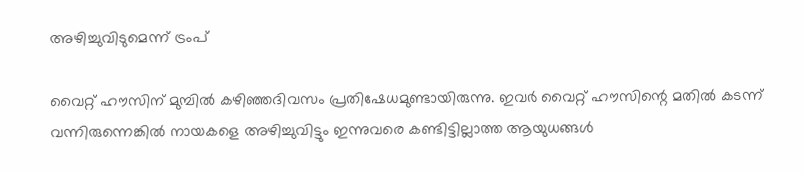അഴിച്ചുവിടുമെന്ന് ട്രംപ്

വൈറ്റ് ഹൗസിന് മുമ്പില്‍ കഴിഞ്ഞദിവസം പ്രതിഷേധമുണ്ടായിരുന്നു. ഇവര്‍ വൈറ്റ് ഹൗസിന്റെ മതില്‍ കടന്ന് വന്നിരുന്നെങ്കില്‍ നായകളെ അഴിച്ചുവിട്ടും ഇന്നുവരെ കണ്ടിട്ടില്ലാത്ത ആയുധങ്ങള്‍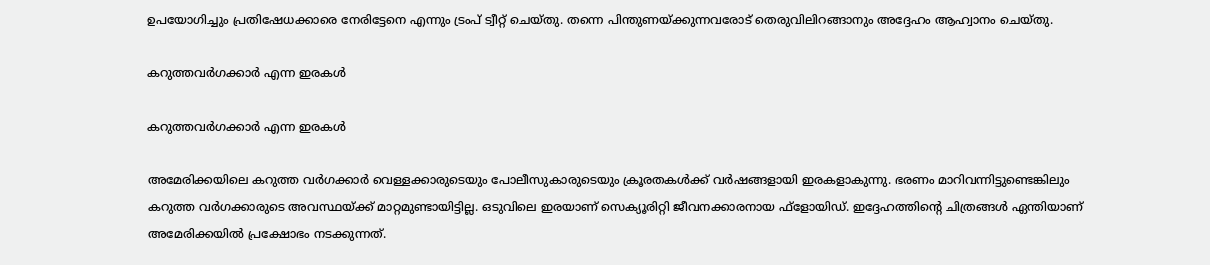ഉപയോഗിച്ചും പ്രതിഷേധക്കാരെ നേരിട്ടേനെ എന്നും ട്രംപ് ട്വീറ്റ് ചെയ്തു. തന്നെ പിന്തുണയ്ക്കുന്നവരോട് തെരുവിലിറങ്ങാനും അദ്ദേഹം ആഹ്വാനം ചെയ്തു.

കറുത്തവര്‍ഗക്കാര്‍ എന്ന ഇരകള്‍

കറുത്തവര്‍ഗക്കാര്‍ എന്ന ഇരകള്‍

അമേരിക്കയിലെ കറുത്ത വര്‍ഗക്കാര്‍ വെള്ളക്കാരുടെയും പോലീസുകാരുടെയും ക്രൂരതകള്‍ക്ക് വര്‍ഷങ്ങളായി ഇരകളാകുന്നു. ഭരണം മാറിവന്നിട്ടുണ്ടെങ്കിലും കറുത്ത വര്‍ഗക്കാരുടെ അവസ്ഥയ്ക്ക് മാറ്റമുണ്ടായിട്ടില്ല. ഒടുവിലെ ഇരയാണ് സെക്യൂരിറ്റി ജീവനക്കാരനായ ഫ്‌ളോയിഡ്. ഇദ്ദേഹത്തിന്റെ ചിത്രങ്ങള്‍ ഏന്തിയാണ് അമേരിക്കയില്‍ പ്രക്ഷോഭം നടക്കുന്നത്.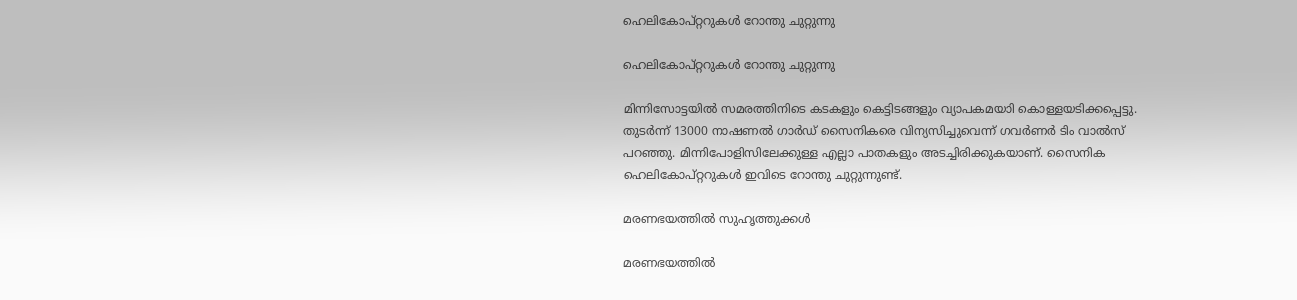ഹെലികോപ്റ്ററുകള്‍ റോന്തു ചുറ്റുന്നു

ഹെലികോപ്റ്ററുകള്‍ റോന്തു ചുറ്റുന്നു

മിന്നിസോട്ടയില്‍ സമരത്തിനിടെ കടകളും കെട്ടിടങ്ങളും വ്യാപകമയാി കൊള്ളയടിക്കപ്പെട്ടു. തുടര്‍ന്ന് 13000 നാഷണല്‍ ഗാര്‍ഡ് സൈനികരെ വിന്യസിച്ചുവെന്ന് ഗവര്‍ണര്‍ ടിം വാല്‍സ് പറഞ്ഞു. മിന്നിപോളിസിലേക്കുള്ള എല്ലാ പാതകളും അടച്ചിരിക്കുകയാണ്. സൈനിക ഹെലികോപ്റ്ററുകള്‍ ഇവിടെ റോന്തു ചുറ്റുന്നുണ്ട്.

മരണഭയത്തില്‍ സുഹൃത്തുക്കള്‍

മരണഭയത്തില്‍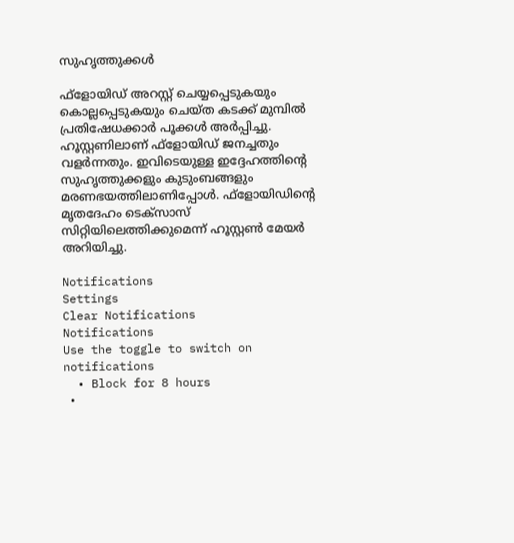സുഹൃത്തുക്കള്‍

ഫ്‌ളോയിഡ് അറസ്റ്റ് ചെയ്യപ്പെടുകയും കൊല്ലപ്പെടുകയും ചെയ്ത കടക്ക് മുമ്പില്‍ പ്രതിഷേധക്കാര്‍ പൂക്കള്‍ അര്‍പ്പിച്ചു. ഹൂസ്റ്റണിലാണ് ഫ്‌ളോയിഡ് ജനച്ചതും വളര്‍ന്നതും. ഇവിടെയുള്ള ഇദ്ദേഹത്തിന്റെ സുഹൃത്തുക്കളും കുടുംബങ്ങളും മരണഭയത്തിലാണിപ്പോള്‍. ഫ്‌ളോയിഡിന്റെ മൃതദേഹം ടെക്‌സാസ് സിറ്റിയിലെത്തിക്കുമെന്ന് ഹൂസ്റ്റണ്‍ മേയര്‍ അറിയിച്ചു.

Notifications
Settings
Clear Notifications
Notifications
Use the toggle to switch on notifications
  • Block for 8 hours
  •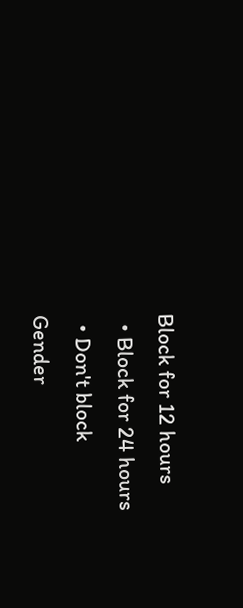Block for 12 hours
  • Block for 24 hours
  • Don't block
Gender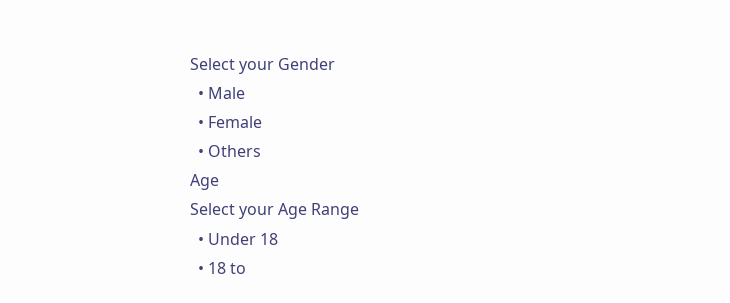Select your Gender
  • Male
  • Female
  • Others
Age
Select your Age Range
  • Under 18
  • 18 to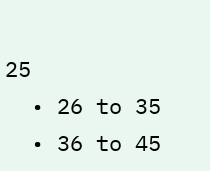25
  • 26 to 35
  • 36 to 45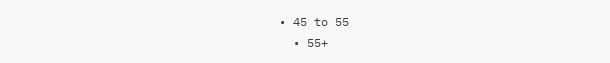• 45 to 55
  • 55+